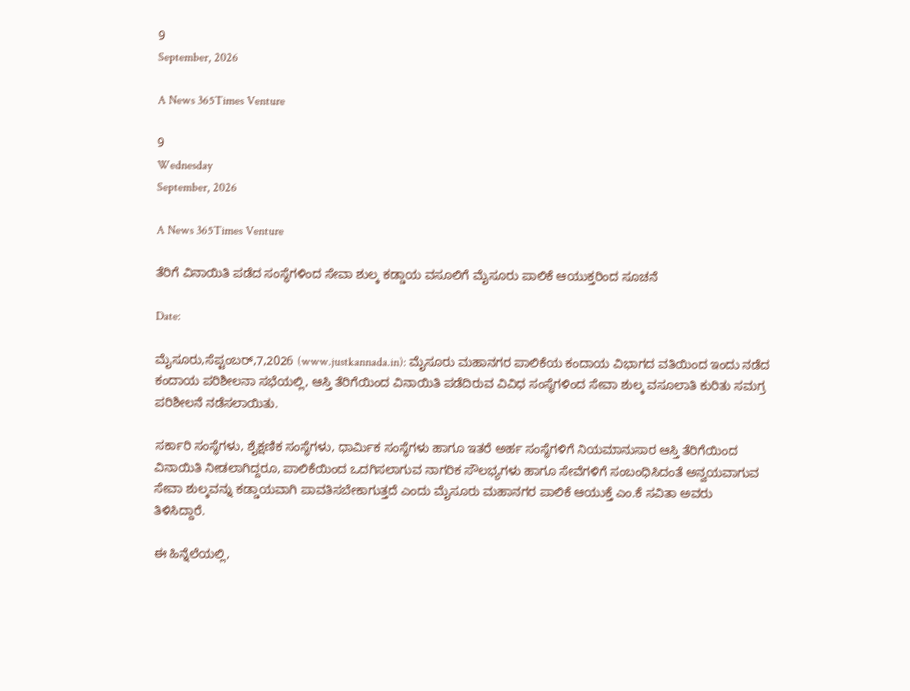9
September, 2026

A News 365Times Venture

9
Wednesday
September, 2026

A News 365Times Venture

ತೆರಿಗೆ ವಿನಾಯಿತಿ ಪಡೆದ ಸಂಸ್ಥೆಗಳಿಂದ ಸೇವಾ ಶುಲ್ಕ ಕಡ್ಡಾಯ ವಸೂಲಿಗೆ ಮೈಸೂರು ಪಾಲಿಕೆ ಆಯುಕ್ತರಿಂದ ಸೂಚನೆ

Date:

ಮೈಸೂರು,ಸೆಪ್ಟಂಬರ್,7,2026 (www.justkannada.in): ಮೈಸೂರು ಮಹಾನಗರ ಪಾಲಿಕೆಯ ಕಂದಾಯ ವಿಭಾಗದ ವತಿಯಿಂದ ಇಂದು ನಡೆದ ಕಂದಾಯ ಪರಿಶೀಲನಾ ಸಭೆಯಲ್ಲಿ, ಆಸ್ತಿ ತೆರಿಗೆಯಿಂದ ವಿನಾಯಿತಿ ಪಡೆದಿರುವ ವಿವಿಧ ಸಂಸ್ಥೆಗಳಿಂದ ಸೇವಾ ಶುಲ್ಕ ವಸೂಲಾತಿ ಕುರಿತು ಸಮಗ್ರ ಪರಿಶೀಲನೆ ನಡೆಸಲಾಯಿತು.

ಸರ್ಕಾರಿ ಸಂಸ್ಥೆಗಳು, ಶೈಕ್ಷಣಿಕ ಸಂಸ್ಥೆಗಳು, ಧಾರ್ಮಿಕ ಸಂಸ್ಥೆಗಳು ಹಾಗೂ ಇತರೆ ಅರ್ಹ ಸಂಸ್ಥೆಗಳಿಗೆ ನಿಯಮಾನುಸಾರ ಆಸ್ತಿ ತೆರಿಗೆಯಿಂದ ವಿನಾಯಿತಿ ನೀಡಲಾಗಿದ್ದರೂ, ಪಾಲಿಕೆಯಿಂದ ಒದಗಿಸಲಾಗುವ ನಾಗರಿಕ ಸೌಲಭ್ಯಗಳು ಹಾಗೂ ಸೇವೆಗಳಿಗೆ ಸಂಬಂಧಿಸಿದಂತೆ ಅನ್ವಯವಾಗುವ ಸೇವಾ ಶುಲ್ಕವನ್ನು ಕಡ್ಡಾಯವಾಗಿ ಪಾವತಿಸಬೇಕಾಗುತ್ತದೆ ಎಂದು ಮೈಸೂರು ಮಹಾನಗರ ಪಾಲಿಕೆ ಆಯುಕ್ತೆ ಎಂ.ಕೆ ಸವಿತಾ ಅವರು  ತಿಳಿಸಿದ್ದಾರೆ.

ಈ ಹಿನ್ನೆಲೆಯಲ್ಲಿ,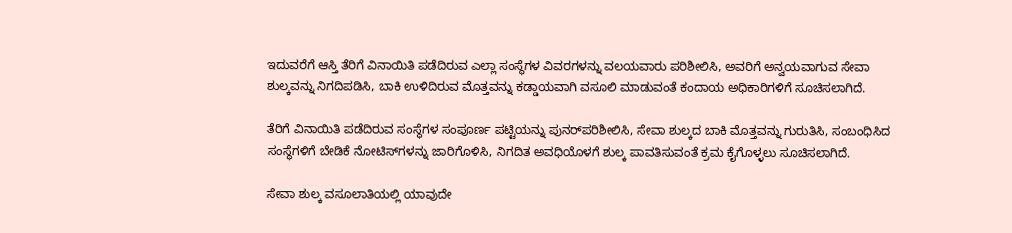ಇದುವರೆಗೆ ಆಸ್ತಿ ತೆರಿಗೆ ವಿನಾಯಿತಿ ಪಡೆದಿರುವ ಎಲ್ಲಾ ಸಂಸ್ಥೆಗಳ ವಿವರಗಳನ್ನು ವಲಯವಾರು ಪರಿಶೀಲಿಸಿ, ಅವರಿಗೆ ಅನ್ವಯವಾಗುವ ಸೇವಾ ಶುಲ್ಕವನ್ನು ನಿಗದಿಪಡಿಸಿ, ಬಾಕಿ ಉಳಿದಿರುವ ಮೊತ್ತವನ್ನು ಕಡ್ಡಾಯವಾಗಿ ವಸೂಲಿ ಮಾಡುವಂತೆ ಕಂದಾಯ ಅಧಿಕಾರಿಗಳಿಗೆ ಸೂಚಿಸಲಾಗಿದೆ.

ತೆರಿಗೆ ವಿನಾಯಿತಿ ಪಡೆದಿರುವ ಸಂಸ್ಥೆಗಳ ಸಂಪೂರ್ಣ ಪಟ್ಟಿಯನ್ನು ಪುನರ್‌ಪರಿಶೀಲಿಸಿ, ಸೇವಾ ಶುಲ್ಕದ ಬಾಕಿ ಮೊತ್ತವನ್ನು ಗುರುತಿಸಿ, ಸಂಬಂಧಿಸಿದ ಸಂಸ್ಥೆಗಳಿಗೆ ಬೇಡಿಕೆ ನೋಟಿಸ್‌ಗಳನ್ನು ಜಾರಿಗೊಳಿಸಿ, ನಿಗದಿತ ಅವಧಿಯೊಳಗೆ ಶುಲ್ಕ ಪಾವತಿಸುವಂತೆ ಕ್ರಮ ಕೈಗೊಳ್ಳಲು ಸೂಚಿಸಲಾಗಿದೆ.

ಸೇವಾ ಶುಲ್ಕ ವಸೂಲಾತಿಯಲ್ಲಿ ಯಾವುದೇ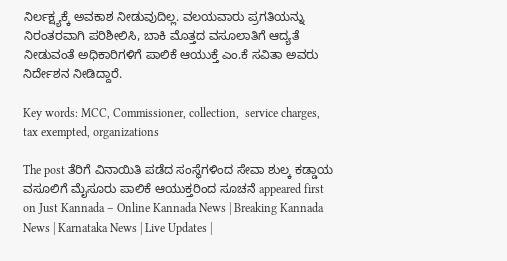ನಿರ್ಲಕ್ಷ್ಯಕ್ಕೆ ಅವಕಾಶ ನೀಡುವುದಿಲ್ಲ. ವಲಯವಾರು ಪ್ರಗತಿಯನ್ನು ನಿರಂತರವಾಗಿ ಪರಿಶೀಲಿಸಿ, ಬಾಕಿ ಮೊತ್ತದ ವಸೂಲಾತಿಗೆ ಆದ್ಯತೆ ನೀಡುವಂತೆ ಅಧಿಕಾರಿಗಳಿಗೆ ಪಾಲಿಕೆ ಆಯುಕ್ತೆ ಎಂ.ಕೆ ಸವಿತಾ ಅವರು ನಿರ್ದೇಶನ ನೀಡಿದ್ದಾರೆ.

Key words: MCC, Commissioner, collection,  service charges, tax exempted, organizations

The post ತೆರಿಗೆ ವಿನಾಯಿತಿ ಪಡೆದ ಸಂಸ್ಥೆಗಳಿಂದ ಸೇವಾ ಶುಲ್ಕ ಕಡ್ಡಾಯ ವಸೂಲಿಗೆ ಮೈಸೂರು ಪಾಲಿಕೆ ಆಯುಕ್ತರಿಂದ ಸೂಚನೆ appeared first on Just Kannada – Online Kannada News | Breaking Kannada News | Karnataka News | Live Updates |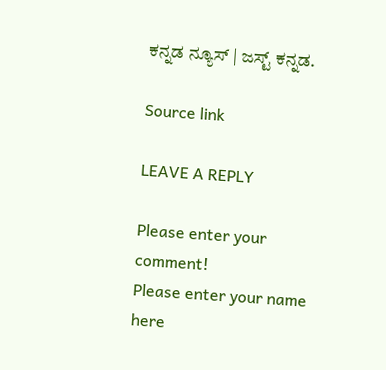ಕನ್ನಡ ನ್ಯೂಸ್ | ಜಸ್ಟ್ ಕನ್ನಡ.

Source link

LEAVE A REPLY

Please enter your comment!
Please enter your name here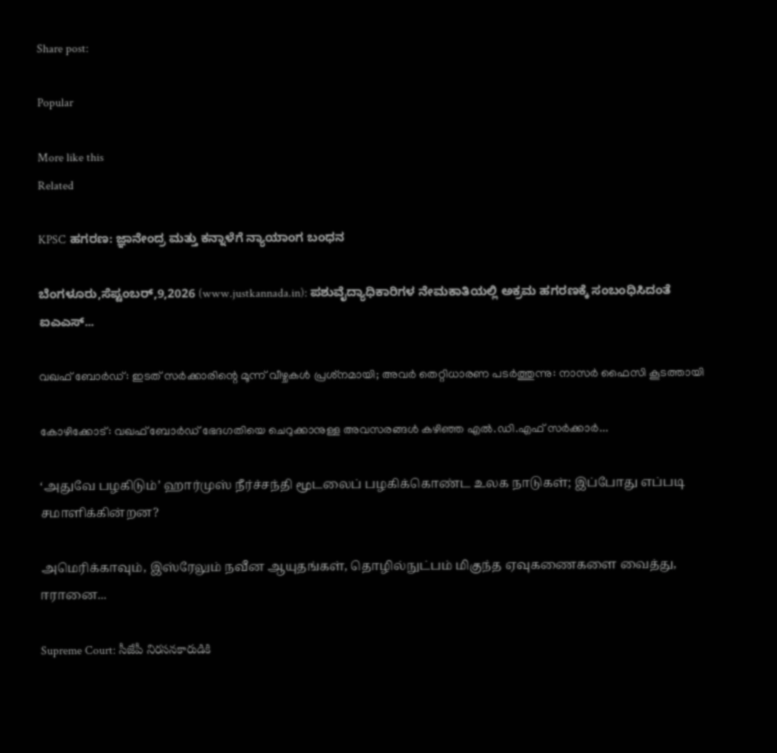Share post:

Popular

More like this
Related

KPSC ಹಗರಣ: ಜ್ಞಾನೇಂದ್ರ ಮತ್ತು ಕನ್ನಾಳೆಗೆ ನ್ಯಾಯಾಂಗ ಬಂಧನ

ಬೆಂಗಳೂರು,ಸೆಪ್ಟಂಬರ್,9,2026 (www.justkannada.in): ಪಶುವೈದ್ಯಾಧಿಕಾರಿಗಳ ನೇಮಕಾತಿಯಲ್ಲಿ ಅಕ್ರಮ ಹಗರಣಕ್ಕೆ ಸಂಬಂಧಿಸಿದಂತೆ ಐಎಎಸ್...

വഖഫ് ബോര്‍ഡ്: ഇടത് സര്‍ക്കാരിന്റെ മൂന്ന് വീഴ്ചകള്‍ പ്രശ്‌നമായി; അവര്‍ തെറ്റിധാരണ പടര്‍ത്തുന്നു: നാസര്‍ ഫൈസി കൂടത്തായി

കോഴിക്കോട്‌: വഖഫ് ബോര്‍ഡ് ഭേദഗതിയെ ചെറുക്കാനുള്ള അവസരങ്ങള്‍ കഴിഞ്ഞ എല്‍.ഡി.എഫ് സര്‍ക്കാര്‍...

‘அதுவே பழகிடும்’ ஹார்முஸ் நீர்ச்சந்தி மூடலைப் பழகிக்கொண்ட உலக நாடுகள்; இப்போது எப்படி சமாளிக்கின்றன?

அமெரிக்காவும், இஸ்ரேலும் நவீன ஆயுதங்கள், தொழில்நுட்பம் மிகுந்த ஏவுகணைகளை வைத்து, ஈரானை...

Supreme Court: సీజేపీ నిరసనకారుడికి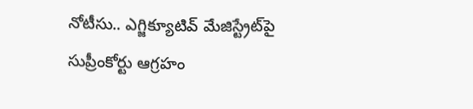నోటీసు.. ఎగ్జిక్యూటివ్ మేజిస్ట్రేట్‌పై సుప్రీంకోర్టు ఆగ్రహం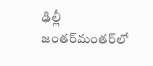ఢిల్లీ జంతర్‌మంతర్‌లో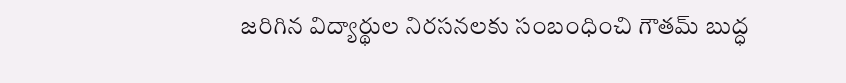జరిగిన విద్యార్థుల నిరసనలకు సంబంధించి గౌతమ్ బుద్ధ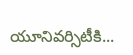యూనివర్సిటీకి...